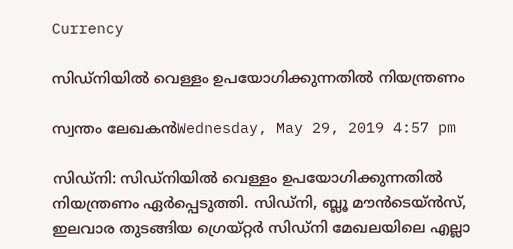Currency

സിഡ്നിയില്‍ വെള്ളം ഉപയോഗിക്കുന്നതില്‍ നിയന്ത്രണം

സ്വന്തം ലേഖകന്‍Wednesday, May 29, 2019 4:57 pm

സിഡ്നി: സിഡ്നിയില്‍ വെള്ളം ഉപയോഗിക്കുന്നതില്‍ നിയന്ത്രണം ഏര്‍പ്പെടുത്തി. സിഡ്‌നി, ബ്ലൂ മൗന്‍ടെയ്ന്‍സ്, ഇലവാര തുടങ്ങിയ ഗ്രെയ്റ്റര്‍ സിഡ്‌നി മേഖലയിലെ എല്ലാ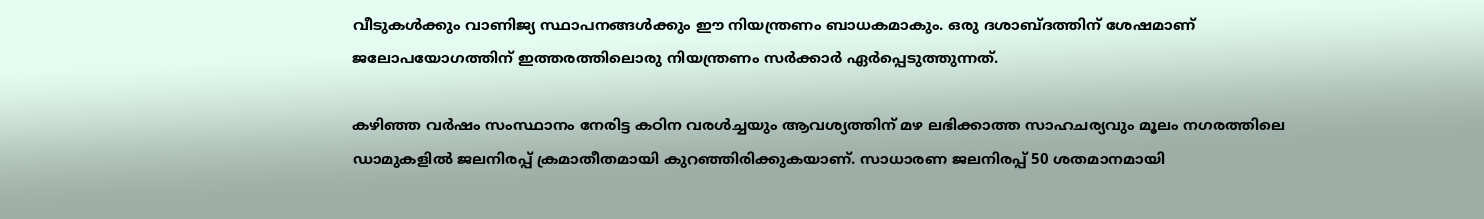വീടുകള്‍ക്കും വാണിജ്യ സ്ഥാപനങ്ങള്‍ക്കും ഈ നിയന്ത്രണം ബാധകമാകും. ഒരു ദശാബ്ദത്തിന് ശേഷമാണ് ജലോപയോഗത്തിന് ഇത്തരത്തിലൊരു നിയന്ത്രണം സര്‍ക്കാര്‍ ഏര്‍പ്പെടുത്തുന്നത്.

കഴിഞ്ഞ വര്‍ഷം സംസ്ഥാനം നേരിട്ട കഠിന വരള്‍ച്ചയും ആവശ്യത്തിന് മഴ ലഭിക്കാത്ത സാഹചര്യവും മൂലം നഗരത്തിലെ ഡാമുകളില്‍ ജലനിരപ്പ് ക്രമാതീതമായി കുറഞ്ഞിരിക്കുകയാണ്. സാധാരണ ജലനിരപ്പ് 50 ശതമാനമായി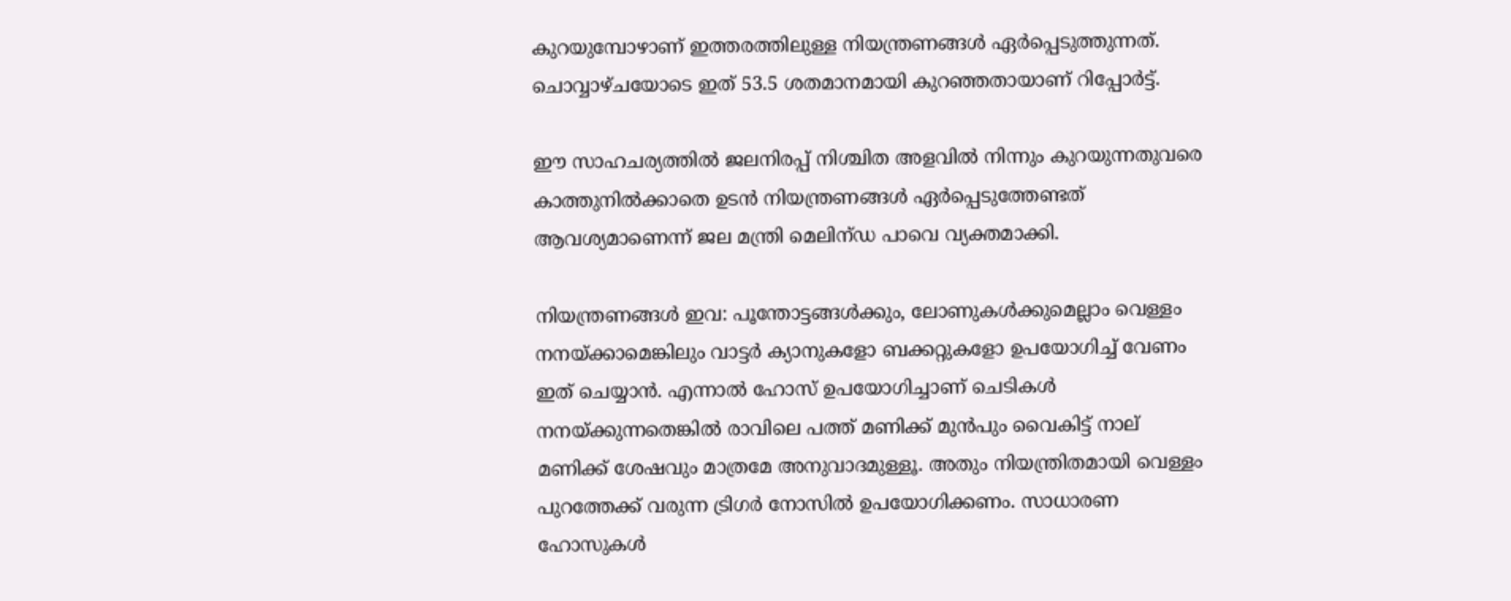കുറയുമ്പോഴാണ് ഇത്തരത്തിലുള്ള നിയന്ത്രണങ്ങള്‍ ഏര്‍പ്പെടുത്തുന്നത്. ചൊവ്വാഴ്ചയോടെ ഇത് 53.5 ശതമാനമായി കുറഞ്ഞതായാണ് റിപ്പോര്‍ട്ട്.

ഈ സാഹചര്യത്തില്‍ ജലനിരപ്പ് നിശ്ചിത അളവില്‍ നിന്നും കുറയുന്നതുവരെ കാത്തുനില്‍ക്കാതെ ഉടന്‍ നിയന്ത്രണങ്ങള്‍ ഏര്‍പ്പെടുത്തേണ്ടത് ആവശ്യമാണെന്ന് ജല മന്ത്രി മെലിന്ഡ പാവെ വ്യക്തമാക്കി.

നിയന്ത്രണങ്ങള്‍ ഇവ: പൂന്തോട്ടങ്ങള്‍ക്കും, ലോണുകള്‍ക്കുമെല്ലാം വെള്ളം നനയ്ക്കാമെങ്കിലും വാട്ടര്‍ ക്യാനുകളോ ബക്കറ്റുകളോ ഉപയോഗിച്ച് വേണം ഇത് ചെയ്യാന്‍. എന്നാല്‍ ഹോസ് ഉപയോഗിച്ചാണ് ചെടികള്‍ നനയ്ക്കുന്നതെങ്കില്‍ രാവിലെ പത്ത് മണിക്ക് മുന്‍പും വൈകിട്ട് നാല് മണിക്ക് ശേഷവും മാത്രമേ അനുവാദമുള്ളൂ. അതും നിയന്ത്രിതമായി വെള്ളം പുറത്തേക്ക് വരുന്ന ട്രിഗര്‍ നോസില്‍ ഉപയോഗിക്കണം. സാധാരണ ഹോസുകള്‍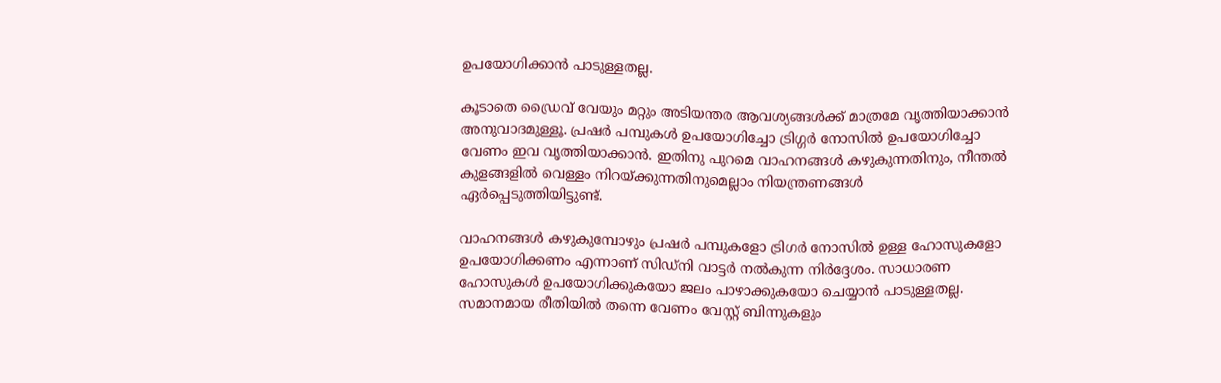ഉപയോഗിക്കാന്‍ പാടുള്ളതല്ല.

കൂടാതെ ഡ്രൈവ് വേയും മറ്റും അടിയന്തര ആവശ്യങ്ങള്‍ക്ക് മാത്രമേ വൃത്തിയാക്കാന്‍ അനുവാദമുള്ളൂ. പ്രഷര്‍ പമ്പുകള്‍ ഉപയോഗിച്ചോ ട്രിഗ്ഗര്‍ നോസില്‍ ഉപയോഗിച്ചോ വേണം ഇവ വൃത്തിയാക്കാന്‍. ഇതിനു പുറമെ വാഹനങ്ങള്‍ കഴുകുന്നതിനും, നീന്തല്‍ കുളങ്ങളില്‍ വെള്ളം നിറയ്ക്കുന്നതിനുമെല്ലാം നിയന്ത്രണങ്ങള്‍ ഏര്‍പ്പെടുത്തിയിട്ടുണ്ട്.

വാഹനങ്ങള്‍ കഴുകുമ്പോഴും പ്രഷര്‍ പമ്പുകളോ ട്രിഗര്‍ നോസില്‍ ഉള്ള ഹോസുകളോ ഉപയോഗിക്കണം എന്നാണ് സിഡ്‌നി വാട്ടര്‍ നല്‍കുന്ന നിര്‍ദ്ദേശം. സാധാരണ ഹോസുകള്‍ ഉപയോഗിക്കുകയോ ജലം പാഴാക്കുകയോ ചെയ്യാന്‍ പാടുള്ളതല്ല. സമാനമായ രീതിയില്‍ തന്നെ വേണം വേസ്റ്റ് ബിന്നുകളും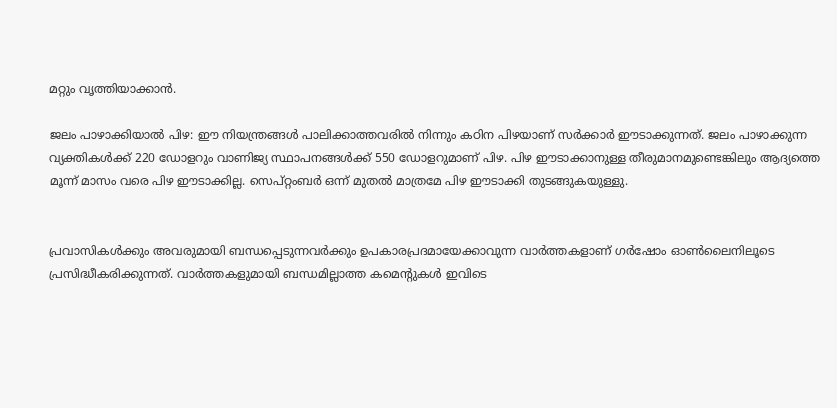മറ്റും വൃത്തിയാക്കാന്‍.

ജലം പാഴാക്കിയാല്‍ പിഴ: ഈ നിയന്ത്രങ്ങള്‍ പാലിക്കാത്തവരില്‍ നിന്നും കഠിന പിഴയാണ് സര്‍ക്കാര്‍ ഈടാക്കുന്നത്. ജലം പാഴാക്കുന്ന വ്യക്തികള്‍ക്ക് 220 ഡോളറും വാണിജ്യ സ്ഥാപനങ്ങള്‍ക്ക് 550 ഡോളറുമാണ് പിഴ. പിഴ ഈടാക്കാനുള്ള തീരുമാനമുണ്ടെങ്കിലും ആദ്യത്തെ മൂന്ന് മാസം വരെ പിഴ ഈടാക്കില്ല. സെപ്റ്റംബര്‍ ഒന്ന് മുതല്‍ മാത്രമേ പിഴ ഈടാക്കി തുടങ്ങുകയുള്ളു.


പ്രവാസികൾക്കും അവരുമായി ബന്ധപ്പെടുന്നവർക്കും ഉപകാരപ്രദമായേക്കാവുന്ന വാർത്തകളാണ് ഗർഷോം ഓൺലൈനിലൂടെ പ്രസിദ്ധീകരിക്കുന്നത്. വാർത്തകളുമായി ബന്ധമില്ലാത്ത കമെന്റുകൾ ഇവിടെ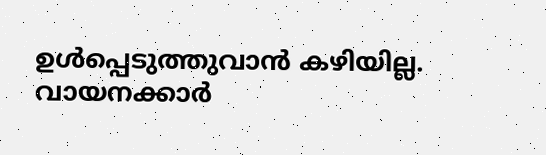ഉൾപ്പെടുത്തുവാൻ കഴിയില്ല. വായനക്കാർ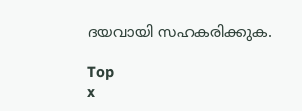ദയവായി സഹകരിക്കുക.

Top
x